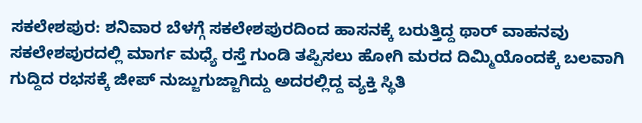ಸಕಲೇಶಪುರ: ಶನಿವಾರ ಬೆಳಗ್ಗೆ ಸಕಲೇಶಪುರದಿಂದ ಹಾಸನಕ್ಕೆ ಬರುತ್ತಿದ್ದ ಥಾರ್ ವಾಹನವು ಸಕಲೇಶಪುರದಲ್ಲಿ ಮಾರ್ಗ ಮಧ್ಯೆ ರಸ್ತೆ ಗುಂಡಿ ತಪ್ಪಿಸಲು ಹೋಗಿ ಮರದ ದಿಮ್ಮಿಯೊಂದಕ್ಕೆ ಬಲವಾಗಿ ಗುದ್ದಿದ ರಭಸಕ್ಕೆ ಜೀಪ್ ನುಜ್ಜುಗುಜ್ಜಾಗಿದ್ದು ಅದರಲ್ಲಿದ್ದ ವ್ಯಕ್ತಿ ಸ್ಥಿತಿ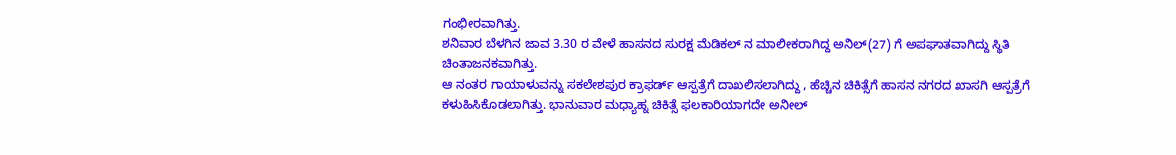ಗಂಭೀರವಾಗಿತ್ತು.
ಶನಿವಾರ ಬೆಳಗಿನ ಜಾವ 3.30 ರ ವೇಳೆ ಹಾಸನದ ಸುರಕ್ಷ ಮೆಡಿಕಲ್ ನ ಮಾಲೀಕರಾಗಿದ್ದ ಅನಿಲ್(27) ಗೆ ಅಪಘಾತವಾಗಿದ್ದು ಸ್ಥಿತಿ ಚಿಂತಾಜನಕವಾಗಿತ್ತು.
ಆ ನಂತರ ಗಾಯಾಳುವನ್ನು ಸಕಲೇಶಪುರ ಕ್ರಾಫರ್ಡ್ ಆಸ್ಪತ್ರೆಗೆ ದಾಖಲಿಸಲಾಗಿದ್ದು , ಹೆಚ್ಚಿನ ಚಿಕಿತ್ಸೆಗೆ ಹಾಸನ ನಗರದ ಖಾಸಗಿ ಆಸ್ಪತ್ರೆಗೆ ಕಳುಹಿಸಿಕೊಡಲಾಗಿತ್ತು. ಭಾನುವಾರ ಮಧ್ಯಾಹ್ನ ಚಿಕಿತ್ಸೆ ಫಲಕಾರಿಯಾಗದೇ ಅನೀಲ್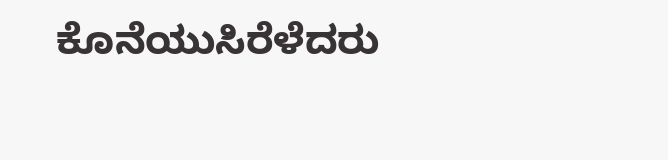ಕೊನೆಯುಸಿರೆಳೆದರು